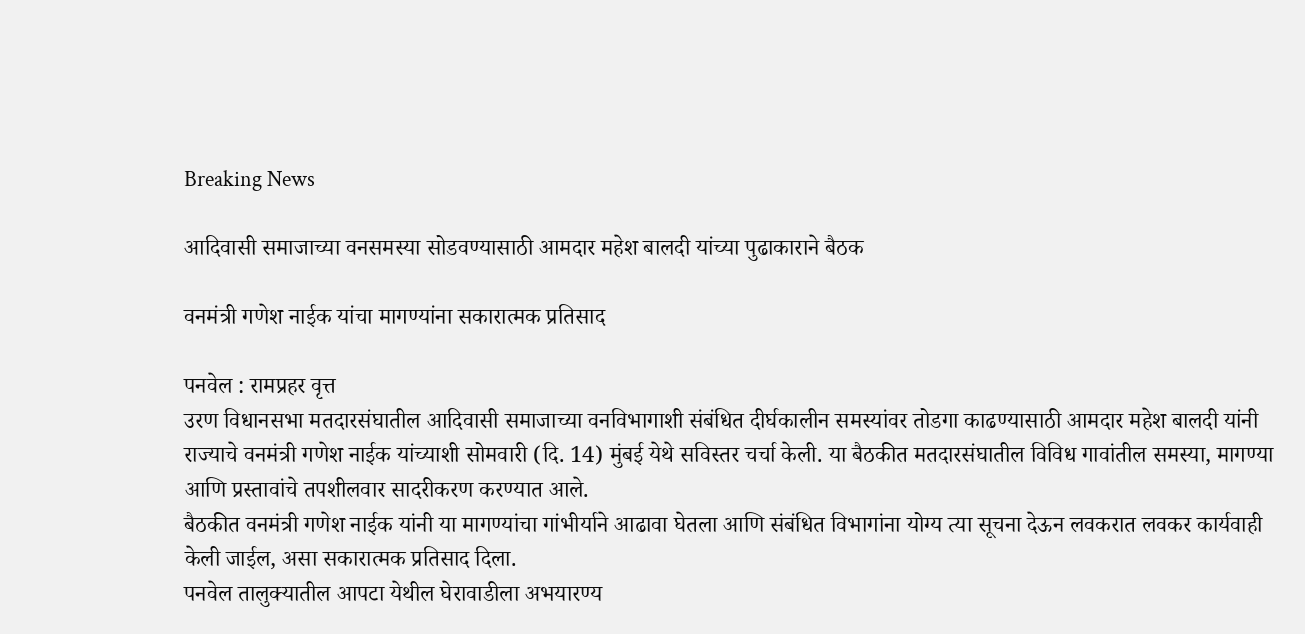Breaking News

आदिवासी समाजाच्या वनसमस्या सोडवण्यासाठी आमदार महेश बालदी यांच्या पुढाकाराने बैठक

वनमंत्री गणेश नाईक यांचा मागण्यांना सकारात्मक प्रतिसाद

पनवेल : रामप्रहर वृत्त
उरण विधानसभा मतदारसंघातील आदिवासी समाजाच्या वनविभागाशी संबंधित दीर्घकालीन समस्यांवर तोडगा काढण्यासाठी आमदार महेश बालदी यांनी राज्याचे वनमंत्री गणेश नाईक यांच्याशी सोमवारी (दि. 14) मुंबई येथे सविस्तर चर्चा केली. या बैठकीत मतदारसंघातील विविध गावांतील समस्या, मागण्या आणि प्रस्तावांचे तपशीलवार सादरीकरण करण्यात आले.
बैठकीत वनमंत्री गणेश नाईक यांनी या मागण्यांचा गांभीर्याने आढावा घेतला आणि संबंधित विभागांना योग्य त्या सूचना देऊन लवकरात लवकर कार्यवाही केली जाईल, असा सकारात्मक प्रतिसाद दिला.
पनवेल तालुक्यातील आपटा येथील घेरावाडीला अभयारण्य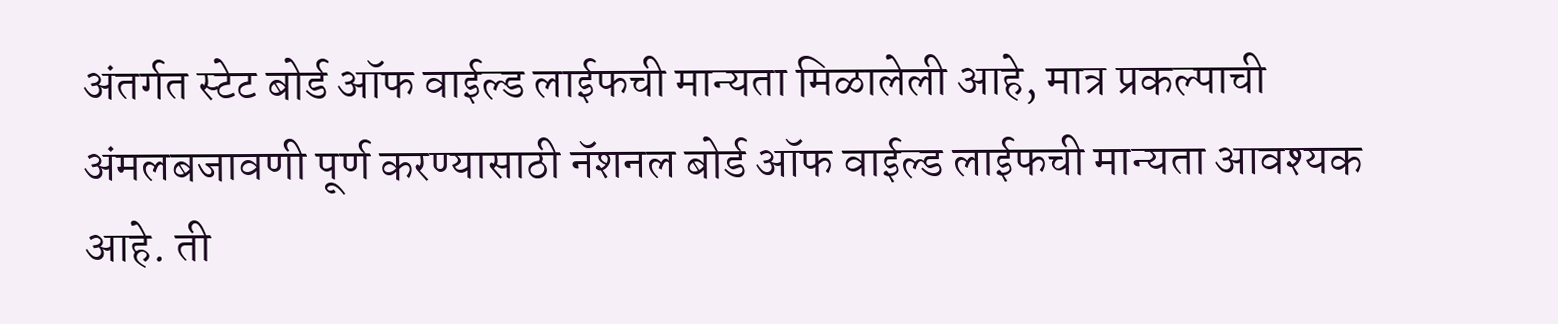अंतर्गत स्टेट बोर्ड ऑफ वाईल्ड लाईफची मान्यता मिळालेली आहे, मात्र प्रकल्पाची अंमलबजावणी पूर्ण करण्यासाठी नॅशनल बोर्ड ऑफ वाईल्ड लाईफची मान्यता आवश्यक आहे. ती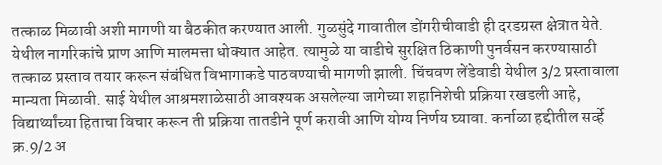तत्काळ मिळावी अशी मागणी या बैठकीत करण्यात आली. गुळसुंदे गावातील डोंगरीचीवाडी ही दरडग्रस्त क्षेत्रात येते. येथील नागरिकांचे प्राण आणि मालमत्ता धोक्यात आहेत. त्यामुळे या वाडीचे सुरक्षित ठिकाणी पुनर्वसन करण्यासाठी तत्काळ प्रस्ताव तयार करून संबंधित विभागाकडे पाठवण्याची मागणी झाली. चिंचवण लेंडेवाडी येथील 3/2 प्रस्तावाला मान्यता मिळावी. साई येथील आश्रमशाळेसाठी आवश्यक असलेल्या जागेच्या शहानिशेची प्रक्रिया रखडली आहे, विद्यार्थ्यांच्या हिताचा विचार करून ती प्रक्रिया तातडीने पूर्ण करावी आणि योग्य निर्णय घ्यावा. कर्नाळा हद्दीतील सर्व्हे क्र.9/2 अ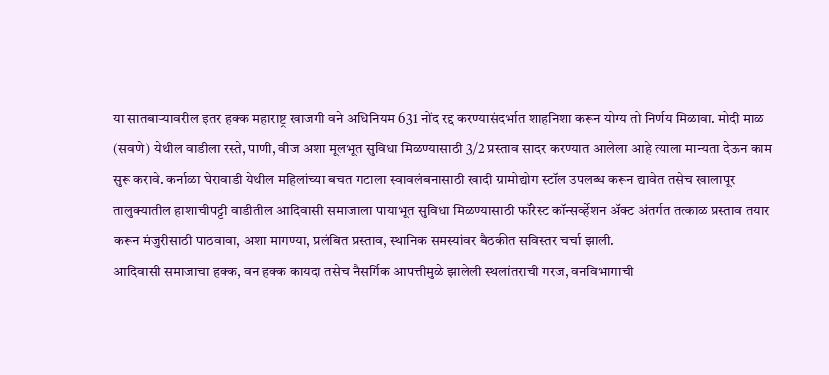या सातबार्‍यावरील इतर हक्क महाराष्ट्र खाजगी वने अधिनियम 631 नोंद रद्द करण्यासंदर्भात शाहनिशा करून योग्य तो निर्णय मिळावा. मोदी माळ (सवणे) येथील वाडीला रस्ते, पाणी, वीज अशा मूलभूत सुविधा मिळण्यासाठी 3/2 प्रस्ताव सादर करण्यात आलेला आहे त्याला मान्यता देऊन काम सुरू करावे. कर्नाळा घेरावाडी येथील महिलांच्या बचत गटाला स्वावलंबनासाठी खादी ग्रामोद्योग स्टॉल उपलब्ध करून द्यावेत तसेच खालापूर तालुक्यातील हाशाचीपट्टी वाडीतील आदिवासी समाजाला पायाभूत सुविधा मिळण्यासाठी फॉरेस्ट कॉन्सर्व्हेशन अ‍ॅक्ट अंतर्गत तत्काळ प्रस्ताव तयार करून मंजुरीसाठी पाठवावा, अशा मागण्या, प्रलंबित प्रस्ताव, स्थानिक समस्यांवर बैठकीत सविस्तर चर्चा झाली.
आदिवासी समाजाचा हक्क, वन हक्क कायदा तसेच नैसर्गिक आपत्तीमुळे झालेली स्थलांतराची गरज, वनविभागाची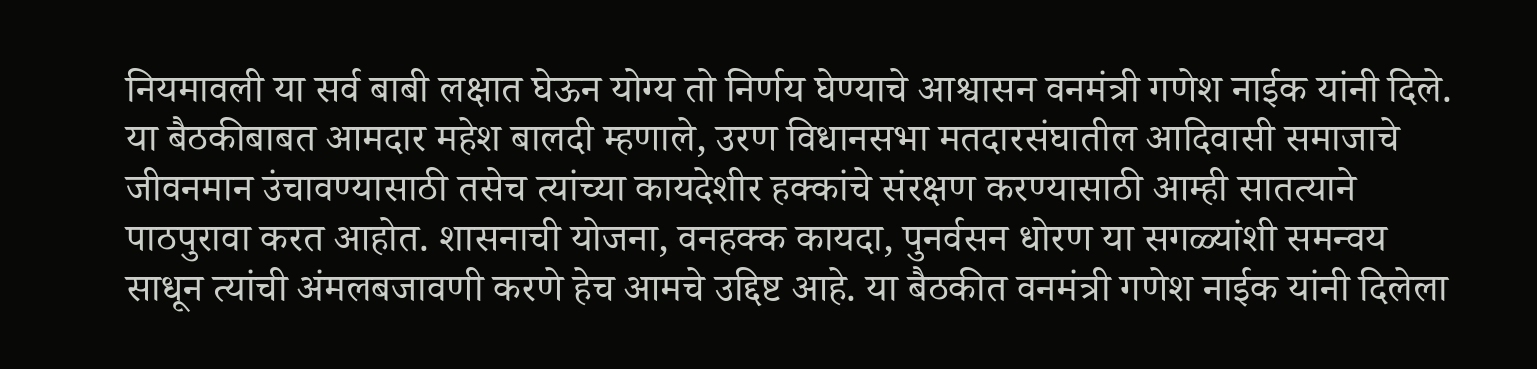नियमावली या सर्व बाबी लक्षात घेऊन योग्य तो निर्णय घेण्याचे आश्वासन वनमंत्री गणेश नाईक यांनी दिले.
या बैठकीबाबत आमदार महेश बालदी म्हणाले, उरण विधानसभा मतदारसंघातील आदिवासी समाजाचे जीवनमान उंचावण्यासाठी तसेच त्यांच्या कायदेशीर हक्कांचे संरक्षण करण्यासाठी आम्ही सातत्याने पाठपुरावा करत आहोत. शासनाची योजना, वनहक्क कायदा, पुनर्वसन धोरण या सगळ्यांशी समन्वय साधून त्यांची अंमलबजावणी करणे हेच आमचे उद्दिष्ट आहे. या बैठकीत वनमंत्री गणेश नाईक यांनी दिलेला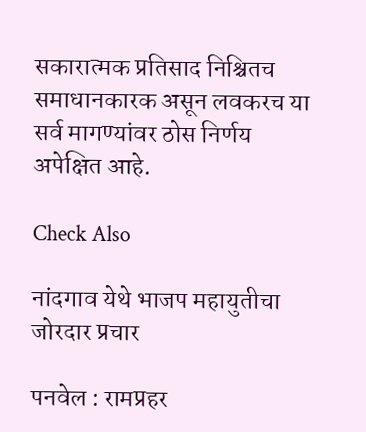सकारात्मक प्रतिसाद निश्चितच समाधानकारक असून लवकरच या सर्व मागण्यांवर ठोस निर्णय अपेक्षित आहे.

Check Also

नांदगाव येथे भाजप महायुतीचा जोरदार प्रचार

पनवेल : रामप्रहर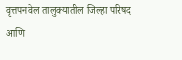वृत्तपनवेल तालुक्यातील जिल्हा परिषद आणि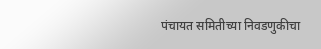पंचायत समितीच्या निवडणुकीचा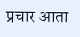प्रचार आता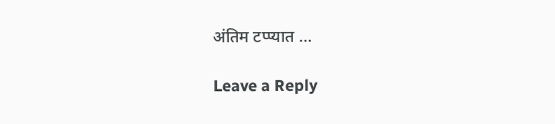अंतिम टप्प्यात …

Leave a Reply